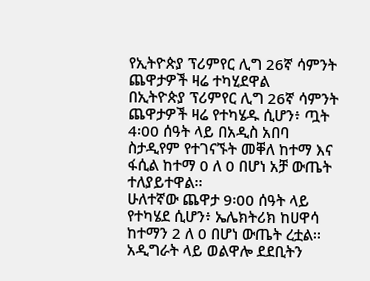የኢትዮጵያ ፕሪምየር ሊግ 26ኛ ሳምንት ጨዋታዎች ዛሬ ተካሂደዋል
በኢትዮጵያ ፕሪምየር ሊግ 26ኛ ሳምንት ጨዋታዎች ዛሬ የተካሄዱ ሲሆን፥ ጧት 4፡00 ሰዓት ላይ በአዲስ አበባ ስታዲየም የተገናኙት መቐለ ከተማ እና ፋሲል ከተማ 0 ለ 0 በሆነ አቻ ውጤት ተለያይተዋል፡፡
ሁለተኛው ጨዋታ 9፡00 ሰዓት ላይ የተካሄደ ሲሆን፥ ኤሌክትሪክ ከሀዋሳ ከተማን 2 ለ 0 በሆነ ውጤት ረቷል፡፡
አዲግራት ላይ ወልዋሎ ደደቢትን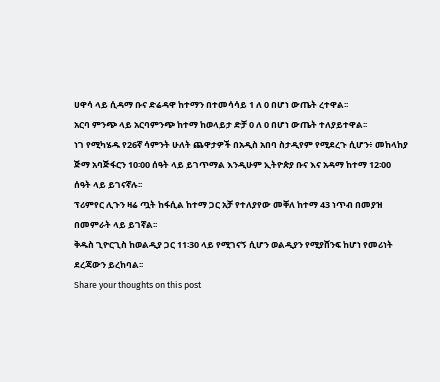ሀዋሳ ላይ ሲዳማ ቡና ድሬዳዋ ከተማን በተመሳሳይ 1 ለ 0 በሆነ ውጤት ረተዋል፡፡
አርባ ምንጭ ላይ አርባምንጭ ከተማ ከወላይታ ድቻ 0 ለ 0 በሆነ ውጤት ተለያይተዋል፡፡
ነገ የሚካሄዱ የ26ኛ ሳምንት ሁለት ጨዋታዎች በአዲስ አበባ ስታዲየም የሚደረጉ ሲሆን፥ መከላከያ ጅማ አባጅፋርን 10፡00 ሰዓት ላይ ይገጥማል እንዲሁም ኢትዮጵያ ቡና እና አዳማ ከተማ 12፡00 ሰዓት ላይ ይገናኛሉ፡፡
ፕሪምየር ሊጉን ዛሬ ጧት ከፋሲል ከተማ ጋር አቻ የተለያየው መቐለ ከተማ 43 ነጥብ በመያዝ በመምራት ላይ ይገኛል፡፡
ቅዱስ ጊዮርጊስ ከወልዲያ ጋር 11፡30 ላይ የሚገናኝ ሲሆን ወልዲያን የሚያሸንፍ ከሆነ የመሪነት ደረጃውን ይረከባል፡፡
Share your thoughts on this post